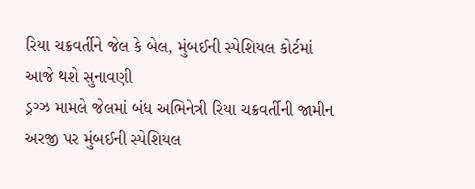રિયા ચક્રવર્તીને જેલ કે બેલ, મુંબઈની સ્પેશિયલ કોર્ટમાં આજે થશે સુનાવણી
ડ્રગ્ઝ મામલે જેલમાં બંધ અભિનેત્રી રિયા ચક્રવર્તીની જામીન અરજી પર મુંબઈની સ્પેશિયલ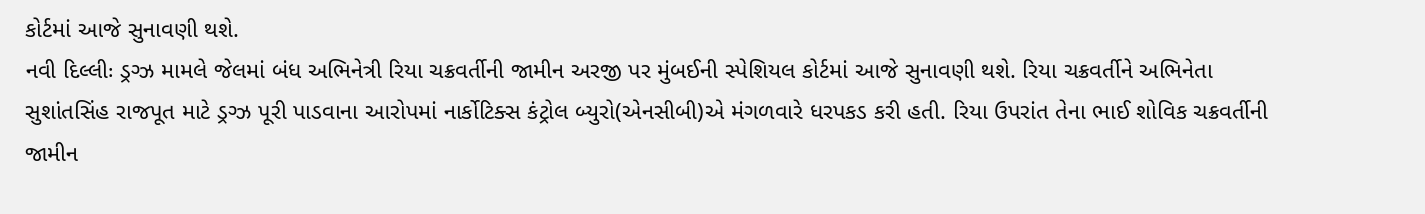કોર્ટમાં આજે સુનાવણી થશે.
નવી દિલ્લીઃ ડ્રગ્ઝ મામલે જેલમાં બંધ અભિનેત્રી રિયા ચક્રવર્તીની જામીન અરજી પર મુંબઈની સ્પેશિયલ કોર્ટમાં આજે સુનાવણી થશે. રિયા ચક્રવર્તીને અભિનેતા સુશાંતસિંહ રાજપૂત માટે ડ્રગ્ઝ પૂરી પાડવાના આરોપમાં નાર્કોટિક્સ કંટ્રોલ બ્યુરો(એનસીબી)એ મંગળવારે ધરપકડ કરી હતી. રિયા ઉપરાંત તેના ભાઈ શોવિક ચક્રવર્તીની જામીન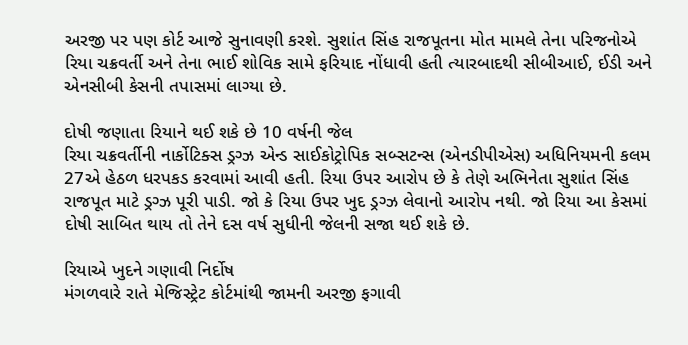અરજી પર પણ કોર્ટ આજે સુનાવણી કરશે. સુશાંત સિંહ રાજપૂતના મોત મામલે તેના પરિજનોએ રિયા ચક્રવર્તી અને તેના ભાઈ શોવિક સામે ફરિયાદ નોંધાવી હતી ત્યારબાદથી સીબીઆઈ, ઈડી અને એનસીબી કેસની તપાસમાં લાગ્યા છે.

દોષી જણાતા રિયાને થઈ શકે છે 10 વર્ષની જેલ
રિયા ચક્રવર્તીની નાર્કોટિક્સ ડ્રગ્ઝ એન્ડ સાઈકોટ્રોપિક સબ્સટન્સ (એનડીપીએસ) અધિનિયમની કલમ 27એ હેઠળ ધરપકડ કરવામાં આવી હતી. રિયા ઉપર આરોપ છે કે તેણે અભિનેતા સુશાંત સિંહ રાજપૂત માટે ડ્રગ્ઝ પૂરી પાડી. જો કે રિયા ઉપર ખુદ ડ્રગ્ઝ લેવાનો આરોપ નથી. જો રિયા આ કેસમાં દોષી સાબિત થાય તો તેને દસ વર્ષ સુધીની જેલની સજા થઈ શકે છે.

રિયાએ ખુદને ગણાવી નિર્દોષ
મંગળવારે રાતે મેજિસ્ટ્રેટ કોર્ટમાંથી જામની અરજી ફગાવી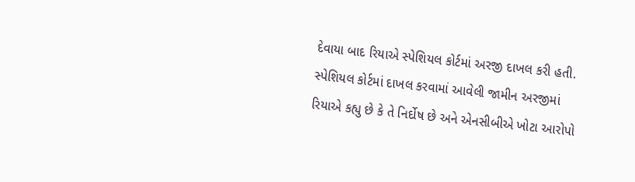દેવાયા બાદ રિયાએ સ્પેશિયલ કોર્ટમાં અરજી દાખલ કરી હતી. સ્પેશિયલ કોર્ટમાં દાખલ કરવામાં આવેલી જામીન અરજીમાં રિયાએ કહ્યુ છે કે તે નિર્દોષ છે અને એનસીબીએ ખોટા આરોપો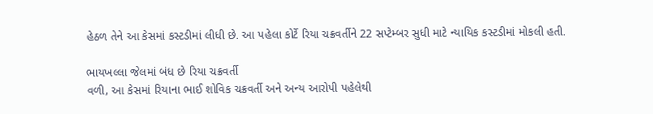હેઠળ તેને આ કેસમાં કસ્ટડીમાં લીધી છે. આ પહેલા કોર્ટે રિયા ચક્રવર્તીને 22 સપ્ટેમ્બર સુધી માટે ન્યાયિક કસ્ટડીમાં મોકલી હતી.

ભાયખલ્લા જેલમાં બંધ છે રિયા ચક્રવર્તી
વળી, આ કેસમાં રિયાના ભાઈ શોવિક ચક્રવર્તી અને અન્ય આરોપી પહેલેથી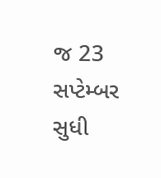જ 23 સપ્ટેમ્બર સુધી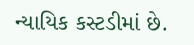ન્યાયિક કસ્ટડીમાં છે.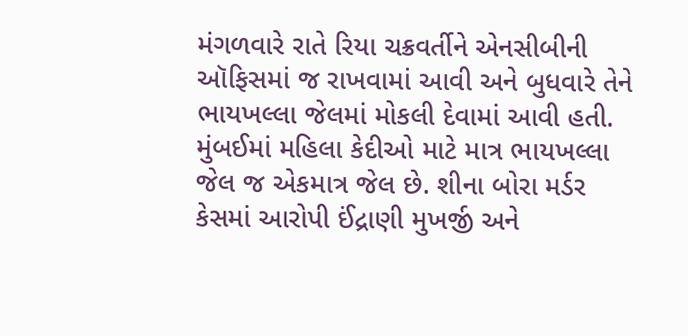મંગળવારે રાતે રિયા ચક્રવર્તીને એનસીબીની ઑફિસમાં જ રાખવામાં આવી અને બુધવારે તેને ભાયખલ્લા જેલમાં મોકલી દેવામાં આવી હતી. મુંબઈમાં મહિલા કેદીઓ માટે માત્ર ભાયખલ્લા જેલ જ એકમાત્ર જેલ છે. શીના બોરા મર્ડર કેસમાં આરોપી ઈંદ્રાણી મુખર્જી અને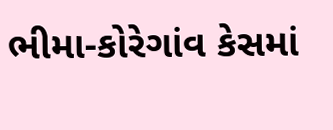ભીમા-કોરેગાંવ કેસમાં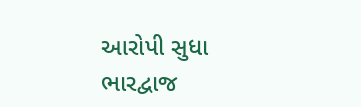આરોપી સુધા ભારદ્વાજ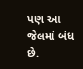પણ આ જેલમાં બંધ છે.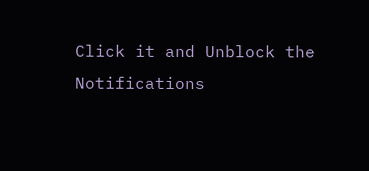Click it and Unblock the Notifications